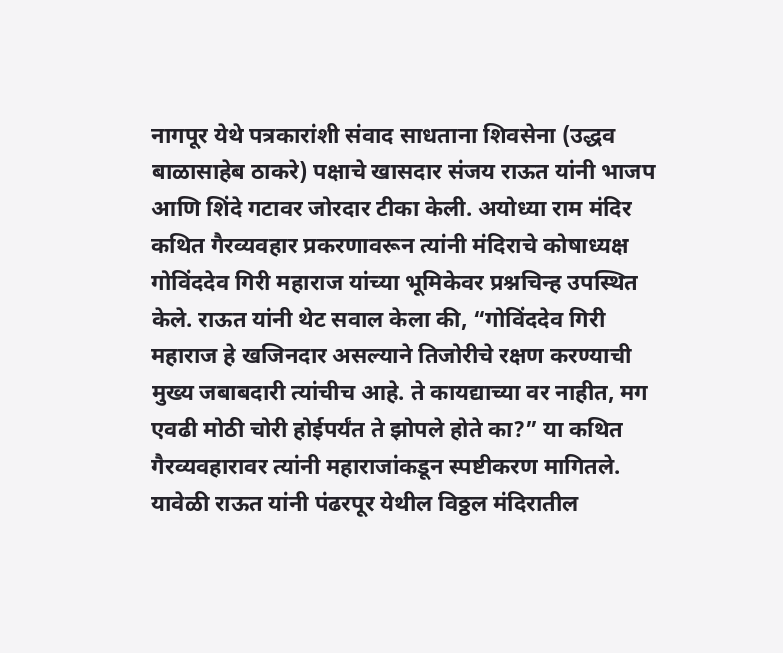नागपूर येथे पत्रकारांशी संवाद साधताना शिवसेना (उद्धव बाळासाहेब ठाकरे) पक्षाचे खासदार संजय राऊत यांनी भाजप आणि शिंदे गटावर जोरदार टीका केली. अयोध्या राम मंदिर कथित गैरव्यवहार प्रकरणावरून त्यांनी मंदिराचे कोषाध्यक्ष गोविंददेव गिरी महाराज यांच्या भूमिकेवर प्रश्नचिन्ह उपस्थित केले. राऊत यांनी थेट सवाल केला की, “गोविंददेव गिरी महाराज हे खजिनदार असल्याने तिजोरीचे रक्षण करण्याची मुख्य जबाबदारी त्यांचीच आहे. ते कायद्याच्या वर नाहीत, मग एवढी मोठी चोरी होईपर्यंत ते झोपले होते का?” या कथित गैरव्यवहारावर त्यांनी महाराजांकडून स्पष्टीकरण मागितले. यावेळी राऊत यांनी पंढरपूर येथील विठ्ठल मंदिरातील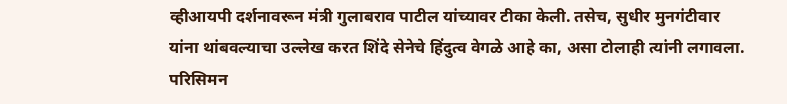व्हीआयपी दर्शनावरून मंत्री गुलाबराव पाटील यांच्यावर टीका केली. तसेच, सुधीर मुनगंटीवार यांना थांबवल्याचा उल्लेख करत शिंदे सेनेचे हिंदुत्व वेगळे आहे का, असा टोलाही त्यांनी लगावला. परिसिमन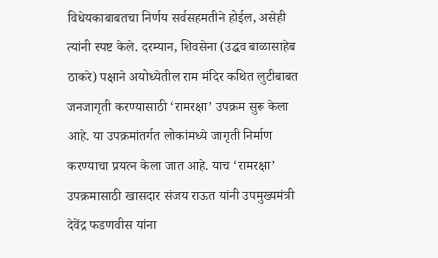विधेयकाबाबतचा निर्णय सर्वसहमतीने होईल, असेही त्यांनी स्पष्ट केले. दरम्यान, शिवसेना (उद्धव बाळासाहेब ठाकरे) पक्षाने अयोध्येतील राम मंदिर कथित लुटीबाबत जनजागृती करण्यासाठी ‘रामरक्षा’ उपक्रम सुरू केला आहे. या उपक्रमांतर्गत लोकांमध्ये जागृती निर्माण करण्याचा प्रयत्न केला जात आहे. याच ‘रामरक्षा’ उपक्रमासाठी खासदार संजय राऊत यांनी उपमुख्यमंत्री देवेंद्र फडणवीस यांना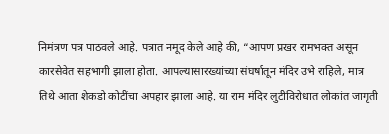निमंत्रण पत्र पाठवले आहे. पत्रात नमूद केले आहे की, “आपण प्रखर रामभक्त असून कारसेवेत सहभागी झाला होता. आपल्यासारख्यांच्या संघर्षातून मंदिर उभे राहिले, मात्र तिथे आता शेकडो कोटींचा अपहार झाला आहे. या राम मंदिर लुटीविरोधात लोकांत जागृती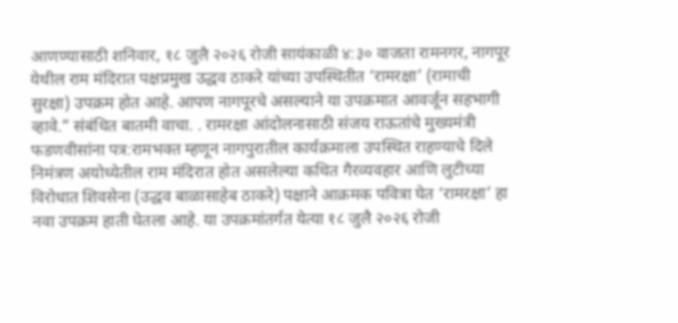आणण्यासाठी शनिवार, १८ जुलै २०२६ रोजी सायंकाळी ४:३० वाजता रामनगर, नागपूर येथील राम मंदिरात पक्षप्रमुख उद्धव ठाकरे यांच्या उपस्थितीत ‘रामरक्षा’ (रामाची सुरक्षा) उपक्रम होत आहे. आपण नागपूरचे असल्याने या उपक्रमात आवर्जून सहभागी व्हावे.” संबंधित बातमी वाचा. . रामरक्षा आंदोलनासाठी संजय राऊतांचे मुख्यमंत्री फडणवीसांना पत्र:रामभक्त म्हणून नागपुरातील कार्यक्रमाला उपस्थित राहण्याचे दिले निमंत्रण अयोध्येतील राम मंदिरात होत असलेल्या कथित गैरव्यवहार आणि लुटीच्या विरोधात शिवसेना (उद्धव बाळासाहेब ठाकरे) पक्षाने आक्रमक पवित्रा घेत ‘रामरक्षा’ हा नवा उपक्रम हाती घेतला आहे. या उपक्रमांतर्गत येत्या १८ जुलै २०२६ रोजी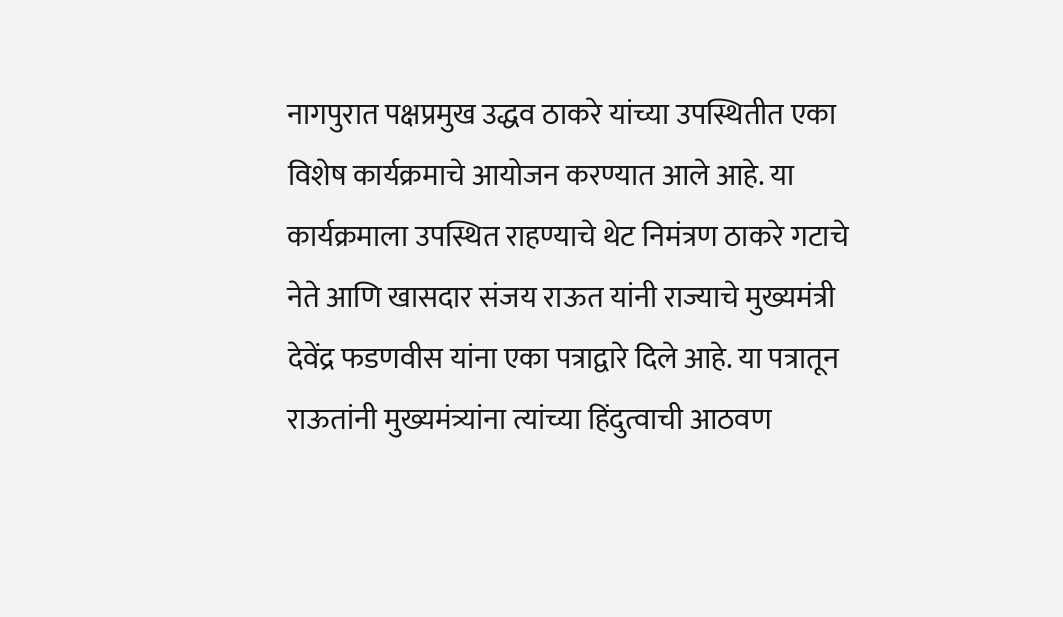नागपुरात पक्षप्रमुख उद्धव ठाकरे यांच्या उपस्थितीत एका विशेष कार्यक्रमाचे आयोजन करण्यात आले आहे. या कार्यक्रमाला उपस्थित राहण्याचे थेट निमंत्रण ठाकरे गटाचे नेते आणि खासदार संजय राऊत यांनी राज्याचे मुख्यमंत्री देवेंद्र फडणवीस यांना एका पत्राद्वारे दिले आहे. या पत्रातून राऊतांनी मुख्यमंत्र्यांना त्यांच्या हिंदुत्वाची आठवण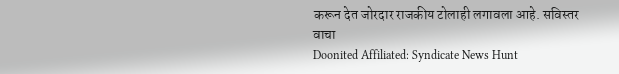करून देत जोरदार राजकीय टोलाही लगावला आहे. सविस्तर वाचा
Doonited Affiliated: Syndicate News Hunt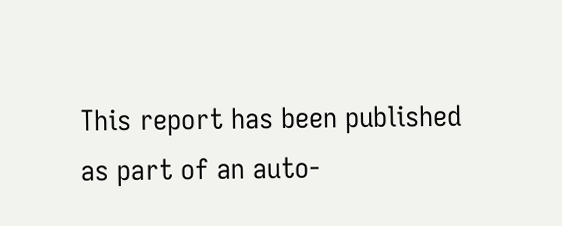This report has been published as part of an auto-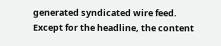generated syndicated wire feed. Except for the headline, the content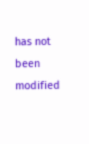has not been modified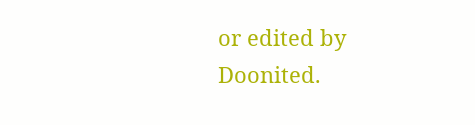or edited by Doonited.